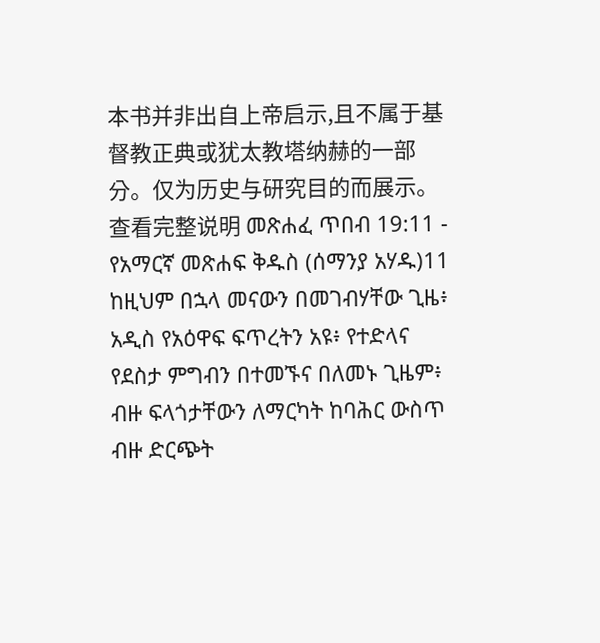本书并非出自上帝启示,且不属于基督教正典或犹太教塔纳赫的一部分。仅为历史与研究目的而展示。 查看完整说明 መጽሐፈ ጥበብ 19:11 - የአማርኛ መጽሐፍ ቅዱስ (ሰማንያ አሃዱ)11 ከዚህም በኋላ መናውን በመገብሃቸው ጊዜ፥ አዲስ የአዕዋፍ ፍጥረትን አዩ፥ የተድላና የደስታ ምግብን በተመኙና በለመኑ ጊዜም፥ ብዙ ፍላጎታቸውን ለማርካት ከባሕር ውስጥ ብዙ ድርጭት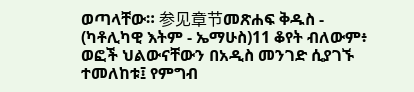ወጣላቸው። 参见章节መጽሐፍ ቅዱስ - (ካቶሊካዊ እትም - ኤማሁስ)11 ቆየት ብለውም፥ ወፎች ህልውናቸውን በአዲስ መንገድ ሲያገኙ ተመለከቱ፤ የምግብ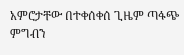አምሮታቸው በተቀሰቀሰ ጊዜም ጣፋጭ ምግብን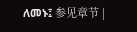ለመኑ፤ 参见章节 |